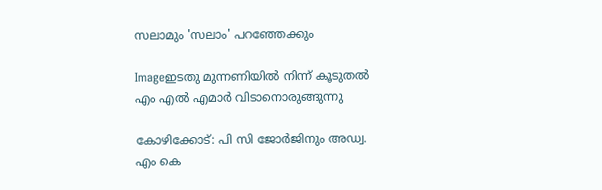സലാമും 'സലാം' പറഞ്ഞേക്കും

Imageഇടതു മുന്നണിയില്‍ നിന്ന്‌ കൂടുതല്‍ എം എല്‍ എമാര്‍ വിടാനൊരുങ്ങുന്നു

കോഴിക്കോട്‌: പി സി ജോര്‍ജിനും അഡ്വ. എം കെ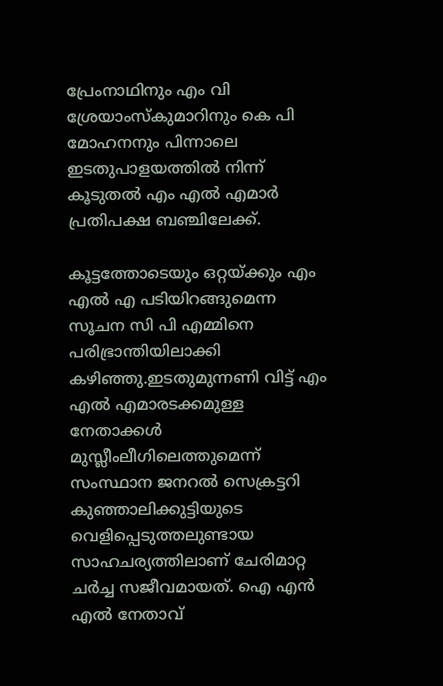പ്രേംനാഥിനും എം വി ശ്രേയാംസ്കുമാറിനും കെ പി മോഹനനും പിന്നാലെ ഇടതുപാളയത്തില്‍ നിന്ന്‌ കൂടുതല്‍ എം എല്‍ എമാര്‍ പ്രതിപക്ഷ ബഞ്ചിലേക്ക്‌.

കൂട്ടത്തോടെയും ഒറ്റയ്ക്കും എം എല്‍ എ പടിയിറങ്ങുമെന്ന സൂചന സി പി എമ്മിനെ പരിഭ്രാന്തിയിലാക്കി കഴിഞ്ഞു.ഇടതുമുന്നണി വിട്ട്‌ എം എല്‍ എമാരടക്കമുള്ള നേതാക്കള്‍ മുസ്ല‍ീംലീഗിലെത്തുമെന്ന്‌ സംസ്ഥാന ജനറല്‍ സെക്രട്ടറി കുഞ്ഞാലിക്കുട്ടിയുടെ വെളിപ്പെടുത്തലുണ്ടായ സാഹചര്യത്തിലാണ്‌ ചേരിമാറ്റ ചര്‍ച്ച സജീവമായത്‌. ഐ എന്‍ എല്‍ നേതാവ്‌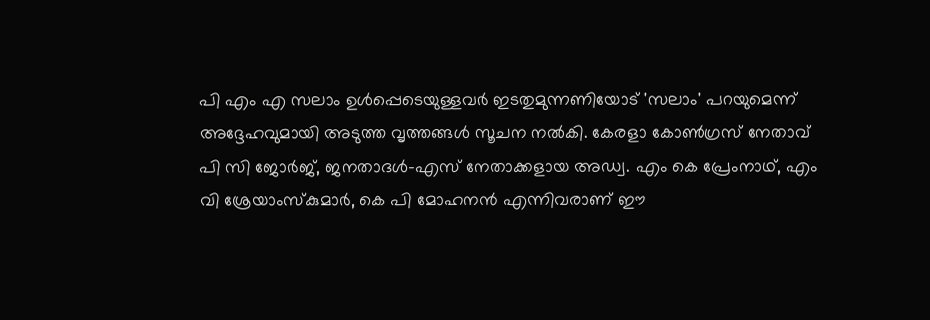പി എം എ സലാം ഉള്‍പ്പെടെയുള്ളവര്‍ ഇടതുമുന്നണിയോട്‌ 'സലാം' പറയുമെന്ന്‌ അദ്ദേഹവുമായി അടുത്ത വൃത്തങ്ങള്‍ സൂചന നല്‍കി. കേരളാ കോണ്‍ഗ്രസ്‌ നേതാവ്‌ പി സി ജോര്‍ജ്‌, ജനതാദള്‍-എസ്‌ നേതാക്കളായ അഡ്വ. എം കെ പ്രേംനാഥ്‌, എം വി ശ്രേയാംസ്കുമാര്‍, കെ പി മോഹനന്‍ എന്നിവരാണ്‌ ഈ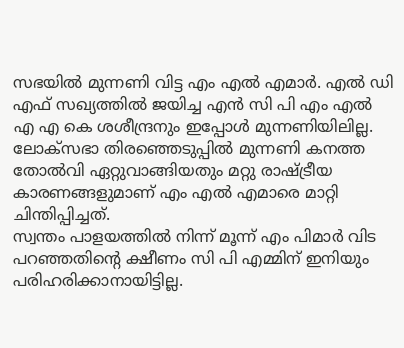സഭയില്‍ മുന്നണി വിട്ട എം എല്‍ എമാര്‍. എല്‍ ഡി എഫ്‌ സഖ്യത്തില്‍ ജയിച്ച എന്‍ സി പി എം എല്‍ എ എ കെ ശശീന്ദ്രനും ഇപ്പോള്‍ മുന്നണിയിലില്ല. ലോക്സഭാ തിരഞ്ഞെടുപ്പില്‍ മുന്നണി കനത്ത തോല്‍വി ഏറ്റുവാങ്ങിയതും മറ്റു രാഷ്ട്രീയ കാരണങ്ങളുമാണ്‌ എം എല്‍ എമാരെ മാറ്റി ചിന്തിപ്പിച്ചത്‌.
സ്വന്തം പാളയത്തില്‍ നിന്ന്‌ മൂന്ന്‌ എം പിമാര്‍ വിട പറഞ്ഞതിന്റെ ക്ഷീണം സി പി എമ്മിന്‌ ഇനിയും പരിഹരിക്കാനായിട്ടില്ല.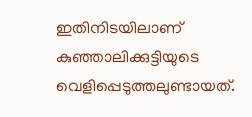ഇതിനിടയിലാണ്‌ കുഞ്ഞാലിക്കുട്ടിയുടെ വെളിപ്പെടുത്തലുണ്ടായത്‌.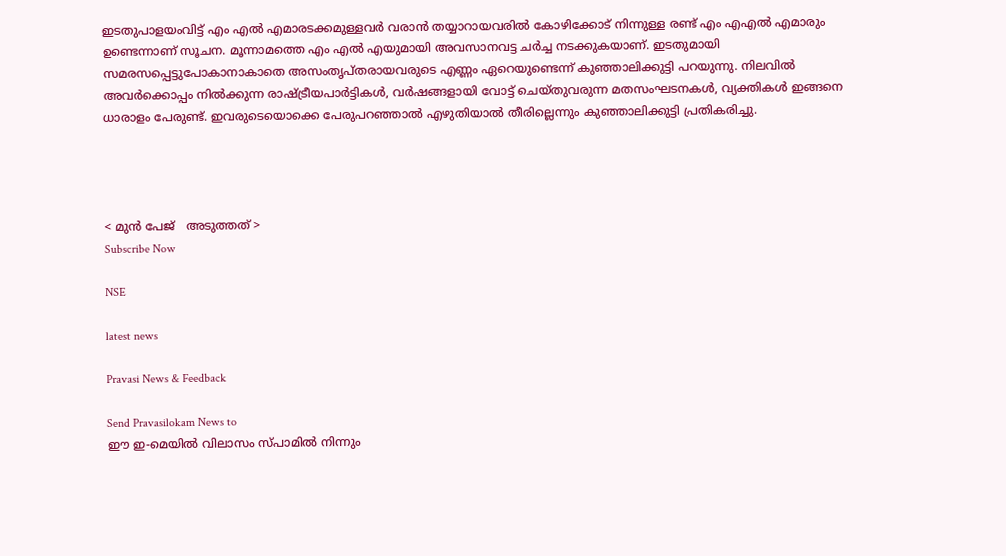ഇടതുപാളയംവിട്ട്‌ എം എല്‍ എമാരടക്കമുള്ളവര്‍ വരാന്‍ തയ്യാറായവരില്‍ കോഴിക്കോട്‌ നിന്നുള്ള രണ്ട്‌ എം എഎല്‍ എമാരും ഉണ്ടെന്നാണ്‌ സൂചന. മൂന്നാമത്തെ എം എല്‍ എയുമായി അവസാനവട്ട ചര്‍ച്ച നടക്കുകയാണ്‌. ഇടതുമായി സമരസപ്പെട്ടുപോകാനാകാതെ അസംതൃപ്തരായവരുടെ എണ്ണം ഏറെയുണ്ടെന്ന്‌ കുഞ്ഞാലിക്കുട്ടി പറയുന്നു. നിലവില്‍ അവര്‍ക്കൊപ്പം നില്‍ക്കുന്ന രാഷ്ട്രീയപാര്‍ട്ടികള്‍, വര്‍ഷങ്ങളായി വോട്ട്‌ ചെയ്തുവരുന്ന മതസംഘടനകള്‍, വ്യക്തികള്‍ ഇങ്ങനെ ധാരാളം പേരുണ്ട്‌. ഇവരുടെയൊക്കെ പേരുപറഞ്ഞാല്‍ എഴുതിയാല്‍ തീരില്ലെന്നും കുഞ്ഞാലിക്കുട്ടി പ്രതികരിച്ചു.




< മുന്‍ പേജ്‌   അടുത്തത് >
Subscribe Now

NSE

latest news

Pravasi News & Feedback

Send Pravasilokam News to
ഈ ഇ-മെയില്‍ വിലാസം സ്‌പാമില്‍ നിന്നും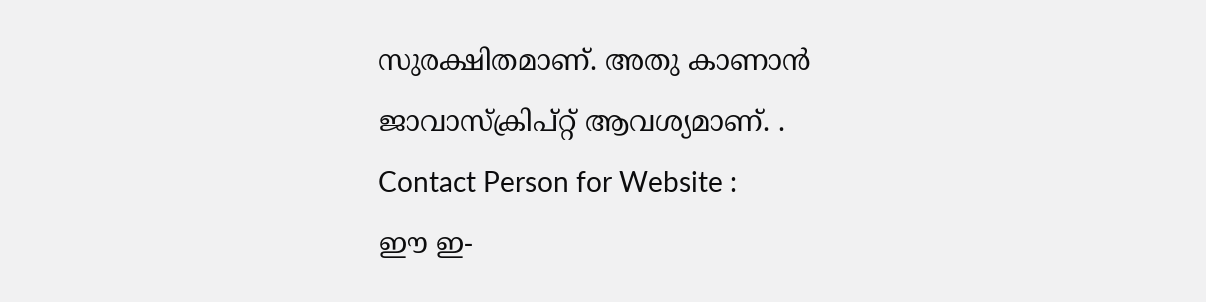സുരക്ഷിതമാണ്‌. അതു കാണാന്‍ ജാവാസ്ക്രിപ്റ്റ്‌ ആവശ്യമാണ്‌. .
Contact Person for Website :
ഈ ഇ-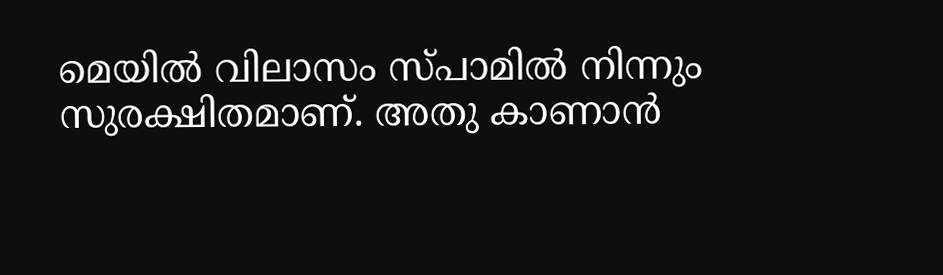മെയില്‍ വിലാസം സ്‌പാമില്‍ നിന്നും സുരക്ഷിതമാണ്‌. അതു കാണാന്‍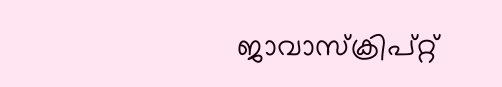ജാവാസ്ക്രിപ്റ്റ്‌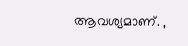ആവശ്യമാണ്‌. ,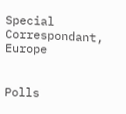Special Correspondant, Europe


Polls